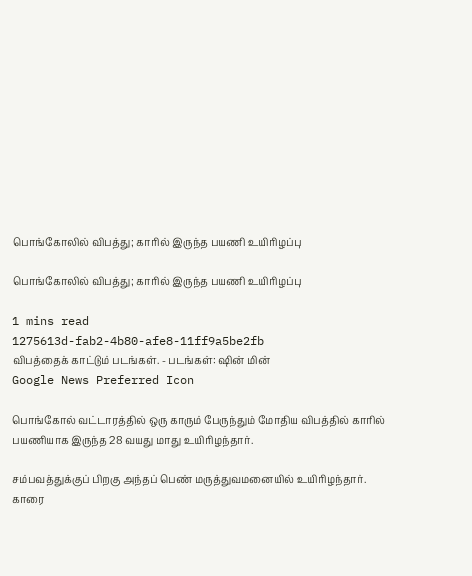பொங்கோலில் விபத்து; காரில் இருந்த பயணி உயிரிழப்பு

பொங்கோலில் விபத்து; காரில் இருந்த பயணி உயிரிழப்பு

1 mins read
1275613d-fab2-4b80-afe8-11ff9a5be2fb
விபத்தைக் காட்டும் படங்கள். - படங்கள்: ஷின் மின்
Google News Preferred Icon

பொங்கோல் வட்டாரத்தில் ஒரு காரும் பேருந்தும் மோதிய விபத்தில் காரில் பயணியாக இருந்த 28 வயது மாது உயிரிழந்தார்.

சம்பவத்துக்குப் பிறகு அந்தப் பெண் மருத்துவமனையில் உயிரிழந்தார். காரை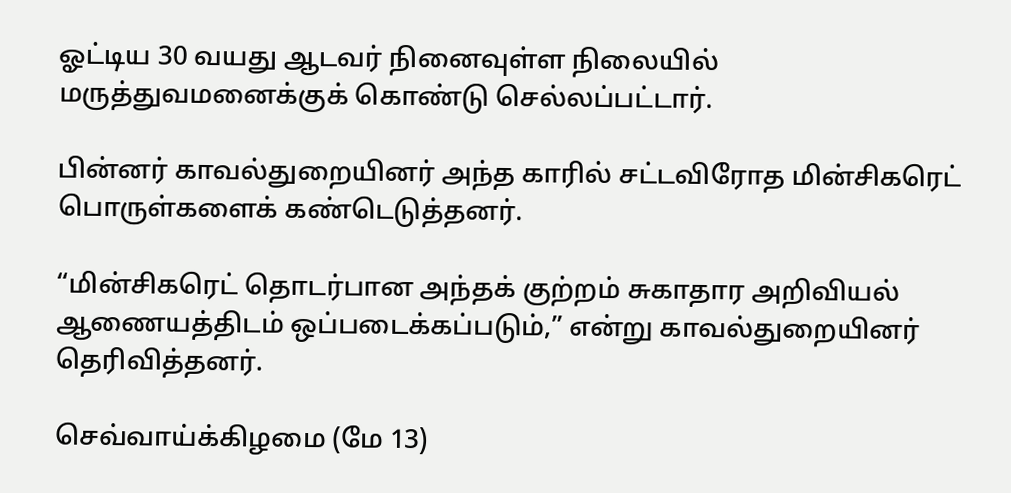ஓட்டிய 30 வயது ஆடவர் நினைவுள்ள நிலையில் மருத்துவமனைக்குக் கொண்டு செல்லப்பட்டார்.

பின்னர் காவல்துறையினர் அந்த காரில் சட்டவிரோத மின்சிகரெட் பொருள்களைக் கண்டெடுத்தனர்.

“மின்சிகரெட் தொடர்பான அந்தக் குற்றம் சுகாதார அறிவியல் ஆணையத்திடம் ஒப்படைக்கப்படும்,” என்று காவல்துறையினர் தெரிவித்தனர்.

செவ்வாய்க்கிழமை (மே 13)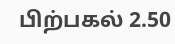பிற்பகல் 2.50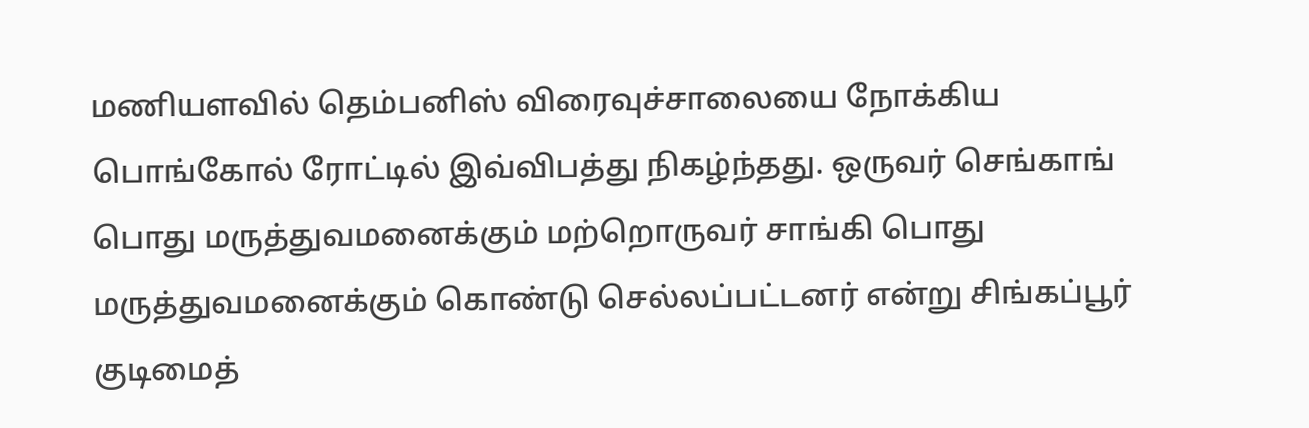மணியளவில் தெம்பனிஸ் விரைவுச்சாலையை நோக்கிய பொங்கோல் ரோட்டில் இவ்விபத்து நிகழ்ந்தது. ஒருவர் செங்காங் பொது மருத்துவமனைக்கும் மற்றொருவர் சாங்கி பொது மருத்துவமனைக்கும் கொண்டு செல்லப்பட்டனர் என்று சிங்கப்பூர் குடிமைத்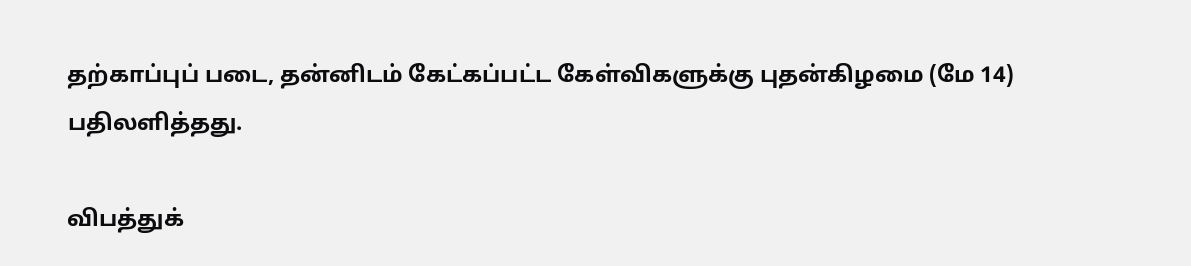தற்காப்புப் படை, தன்னிடம் கேட்கப்பட்ட கேள்விகளுக்கு புதன்கிழமை (மே 14) பதிலளித்தது.

விபத்துக்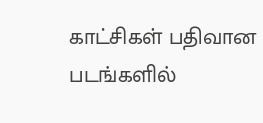காட்சிகள் பதிவான படங்களில்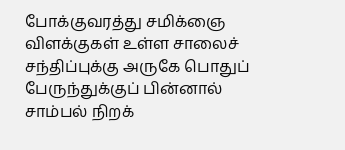போக்குவரத்து சமிக்ஞை விளக்குகள் உள்ள சாலைச் சந்திப்புக்கு அருகே பொதுப் பேருந்துக்குப் பின்னால் சாம்பல் நிறக்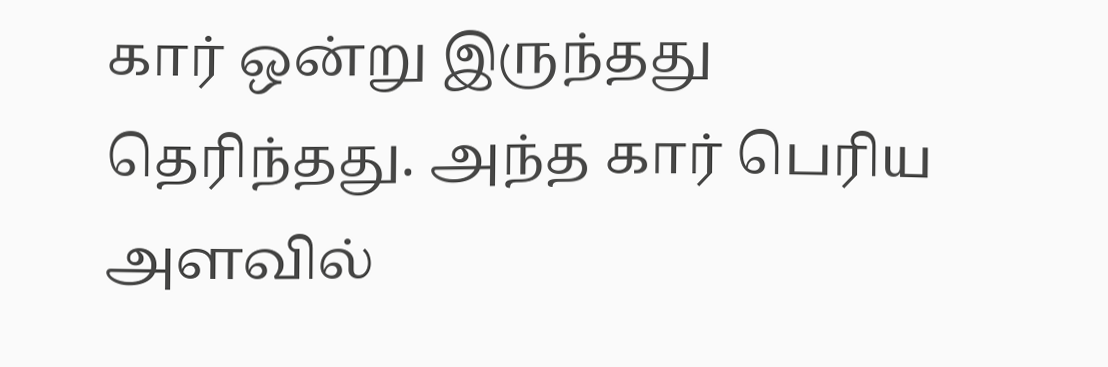கார் ஒன்று இருந்தது தெரிந்தது. அந்த கார் பெரிய அளவில்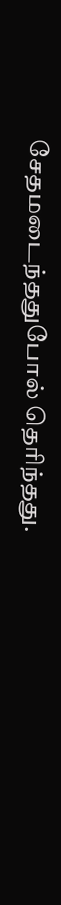சேதமடைந்ததுபோல் தெரிந்தது.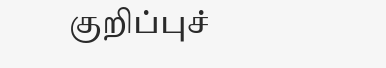குறிப்புச்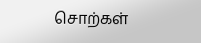சொற்கள்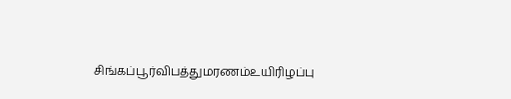சிங்கப்பூர்விபத்துமரணம்உயிரிழப்பு